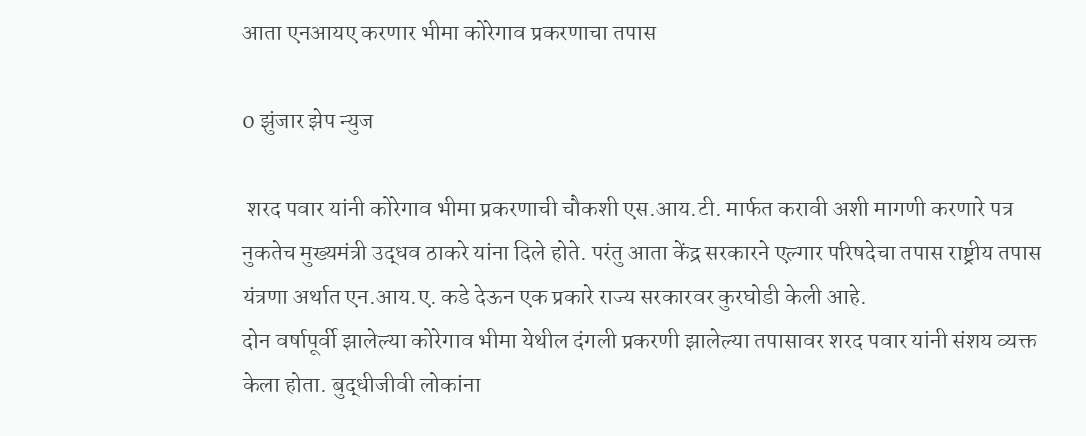आता एनआयए करणार भीमा कोरेगाव प्रकरणाचा तपास

0 झुंजार झेप न्युज

 शरद पवार यांनी कोरेगाव भीमा प्रकरणाची चौकशी एस.आय.टी. मार्फत करावी अशी मागणी करणारे पत्र नुकतेच मुख्यमंत्री उद्धव ठाकरे यांना दिले होते. परंतु आता केंद्र सरकारने एल्गार परिषदेचा तपास राष्ट्रीय तपास यंत्रणा अर्थात एन.आय.ए. कडे देऊन एक प्रकारे राज्य सरकारवर कुरघोडी केली आहे.
दोन वर्षापूर्वी झालेल्या कोरेगाव भीमा येथील दंगली प्रकरणी झालेल्या तपासावर शरद पवार यांनी संशय व्यक्त केला होता. बुद्धीजीवी लोकांना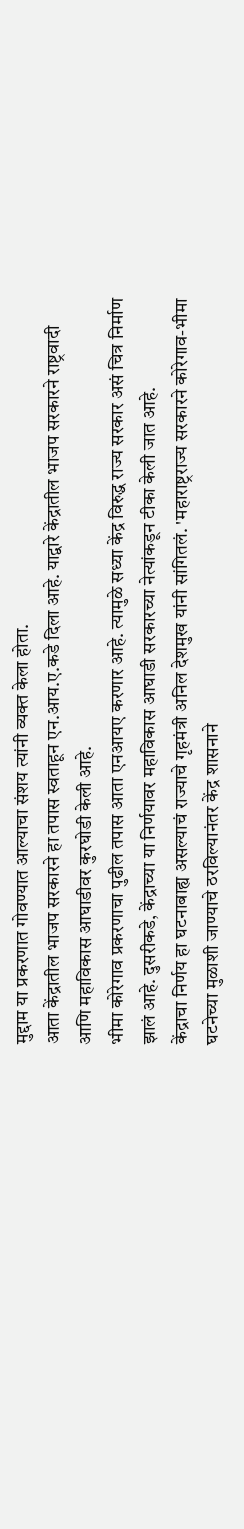मुद्दाम या प्रकरणात गोवण्यात आल्याचा संशय त्यांनी व्यक्त केला होता.
आता केंद्रातील भाजप सरकारने हा तपास स्वताहून एन.आय.ए.कडे दिला आहे. याद्वारे केंद्रातील भाजप सरकारने राष्ट्रवादी आणि महाविकास आघाडीवर कुरघोडी केली आहे.
भीमा कोरेगाव प्रकरणाचा पुढील तपास आता एनआयए करणार आहे. त्यामुळे सध्या केंद्र विरुद्ध राज्य सरकार असं चित्र निर्माण झालं आहे. दुसरीकडे, केंद्राच्या या निर्णयावर महाविकास आघाडी सरकारच्या नेत्यांकडून टीका केली जात आहे.
केंद्राचा निर्णय हा घटनाबाह्य असल्याचं राज्याचे गृहमंत्री अनिल देशमुख यांनी सांगितलं. 'महाराष्ट्रराज्य सरकारने कोरेगाव-भीमा घटनेच्या मुळाशी जाण्याचे ठरविल्यानंतर केंद्र शासनाने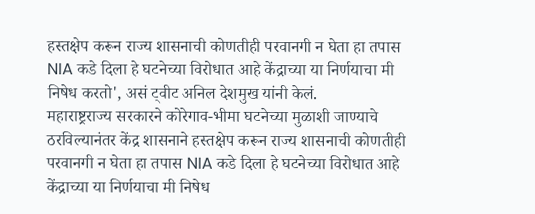हस्तक्षेप करून राज्य शासनाची कोणतीही परवानगी न घेता हा तपास NIA कडे दिला हे घटनेच्या विरोधात आहे केंद्राच्या या निर्णयाचा मी निषेध करतो', असं ट्वीट अनिल देशमुख यांनी केलं.
महाराष्ट्रराज्य सरकारने कोरेगाव-भीमा घटनेच्या मुळाशी जाण्याचे ठरविल्यानंतर केंद्र शासनाने हस्तक्षेप करून राज्य शासनाची कोणतीही परवानगी न घेता हा तपास NIA कडे दिला हे घटनेच्या विरोधात आहे केंद्राच्या या निर्णयाचा मी निषेध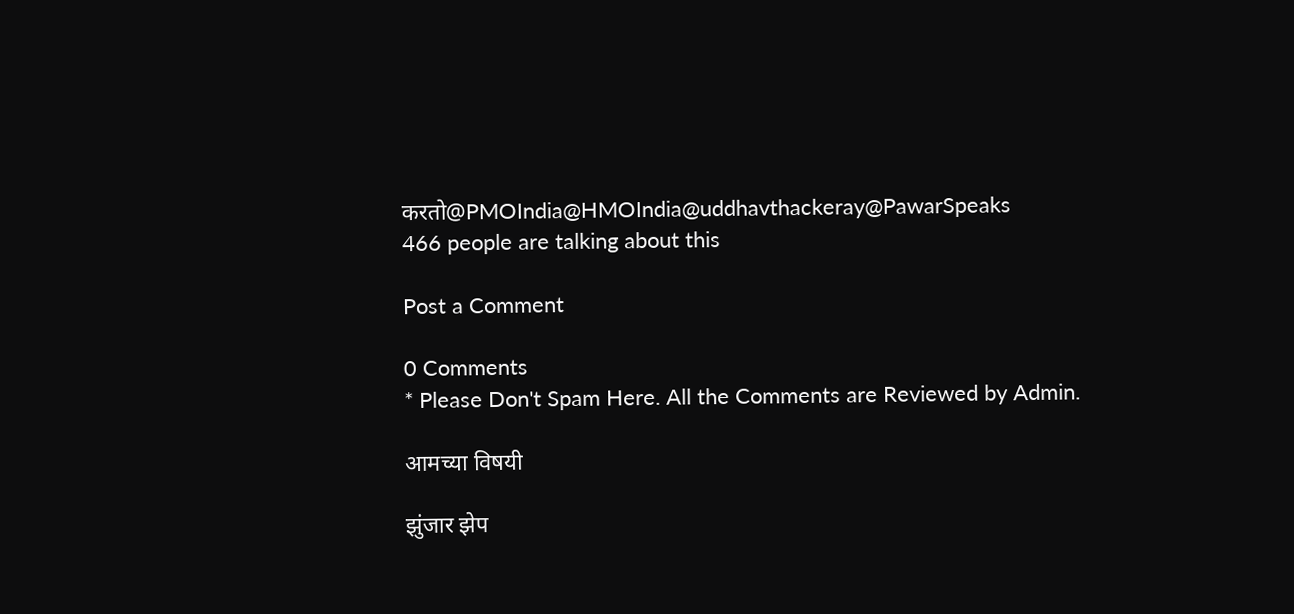करतो@PMOIndia@HMOIndia@uddhavthackeray@PawarSpeaks
466 people are talking about this

Post a Comment

0 Comments
* Please Don't Spam Here. All the Comments are Reviewed by Admin.

आमच्या विषयी

झुंजार झेप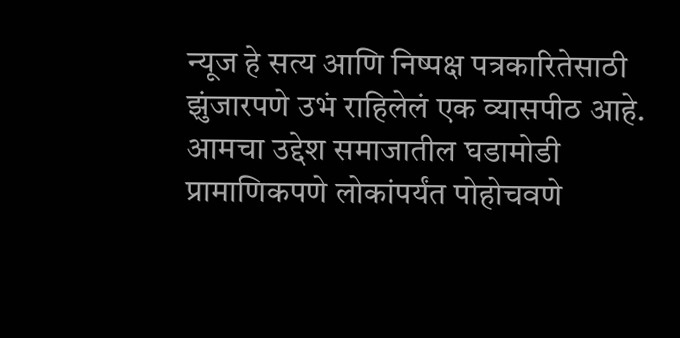न्यूज हे सत्य आणि निष्पक्ष पत्रकारितेसाठी झुंजारपणे उभं राहिलेलं एक व्यासपीठ आहे. आमचा उद्देश समाजातील घडामोडी प्रामाणिकपणे लोकांपर्यंत पोहोचवणे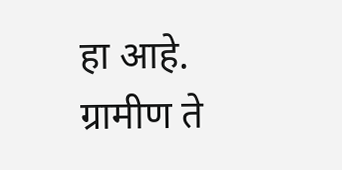हा आहे. ग्रामीण ते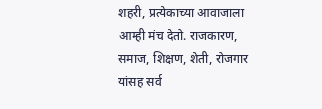शहरी, प्रत्येकाच्या आवाजाला आम्ही मंच देतो. राजकारण, समाज, शिक्षण, शेती, रोजगार यांसह सर्व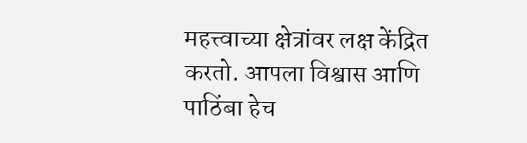महत्त्वाच्या क्षेत्रांवर लक्ष केंद्रित करतो. आपला विश्वास आणि पाठिंबा हेच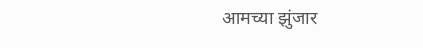आमच्या झुंजार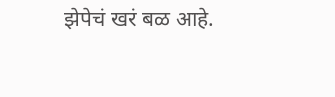झेपेचं खरं बळ आहे.